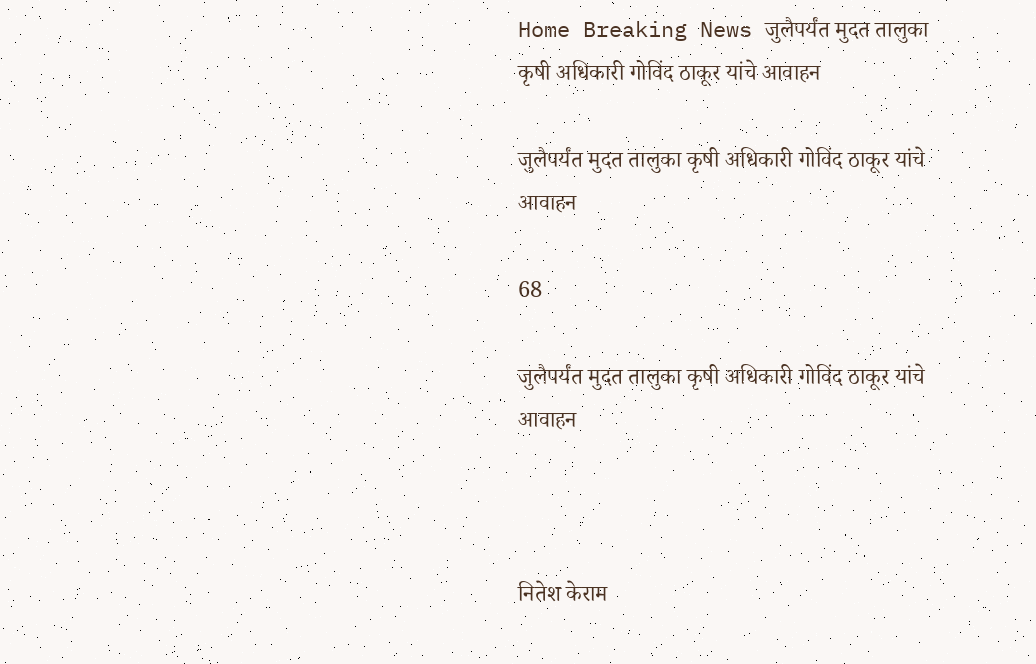Home Breaking News जुलैपर्यंत मुदत तालुका कृषी अधिकारी गोविंद ठाकूर यांचे आवाहन

जुलैपर्यंत मुदत तालुका कृषी अधिकारी गोविंद ठाकूर यांचे आवाहन

68

जुलैपर्यंत मुदत तालुका कृषी अधिकारी गोविंद ठाकूर यांचे आवाहन



नितेश केराम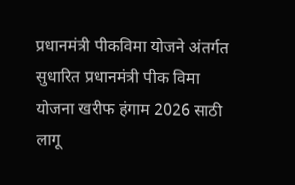प्रधानमंत्री पीकविमा योजने अंतर्गत सुधारित प्रधानमंत्री पीक विमा योजना खरीफ हंगाम 2026 साठी लागू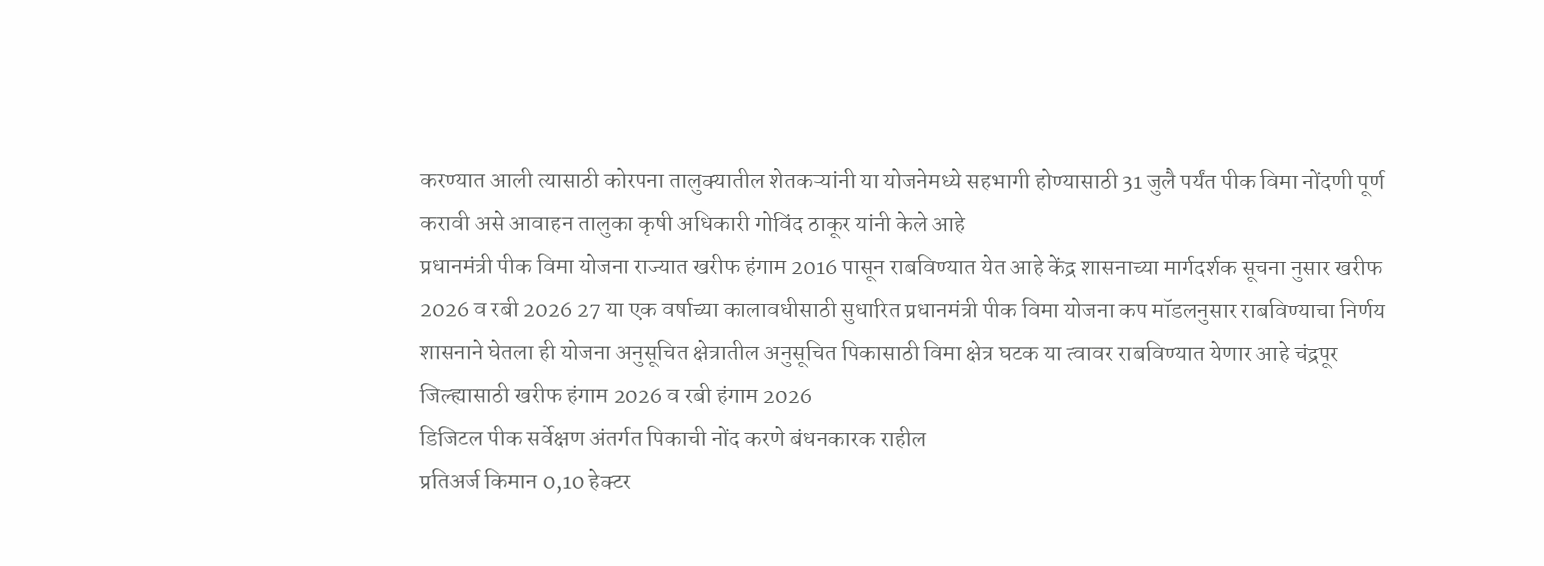करण्यात आली त्यासाठी कोरपना तालुक्यातील शेतकऱ्यांनी या योजनेमध्ये सहभागी होण्यासाठी 31 जुलै पर्यंत पीक विमा नोंदणी पूर्ण करावी असे आवाहन तालुका कृषी अधिकारी गोविंद ठाकूर यांनी केले आहे
प्रधानमंत्री पीक विमा योजना राज्यात खरीफ हंगाम 2016 पासून राबविण्यात येत आहे केंद्र शासनाच्या मार्गदर्शक सूचना नुसार खरीफ 2026 व रबी 2026 27 या एक वर्षाच्या कालावधीसाठी सुधारित प्रधानमंत्री पीक विमा योजना कप मॉडलनुसार राबविण्याचा निर्णय शासनाने घेतला ही योजना अनुसूचित क्षेत्रातील अनुसूचित पिकासाठी विमा क्षेत्र घटक या त्वावर राबविण्यात येणार आहे चंद्रपूर जिल्ह्यासाठी खरीफ हंगाम 2026 व रबी हंगाम 2026
डिजिटल पीक सर्वेक्षण अंतर्गत पिकाची नोंद करणे बंधनकारक राहील
प्रतिअर्ज किमान 0,10 हेक्टर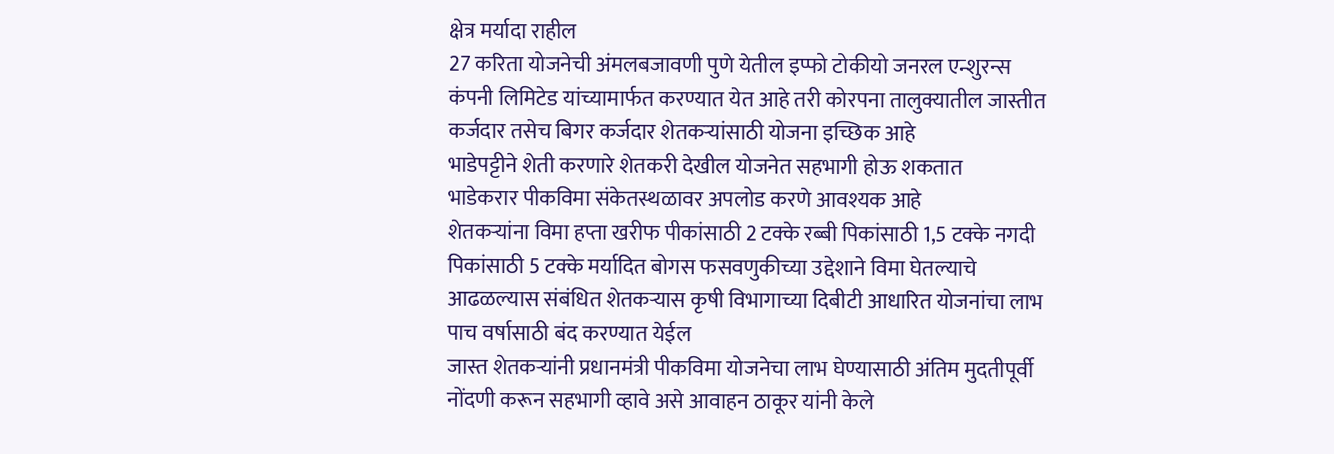क्षेत्र मर्यादा राहील
27 करिता योजनेची अंमलबजावणी पुणे येतील इप्फो टोकीयो जनरल एन्शुरन्स कंपनी लिमिटेड यांच्यामार्फत करण्यात येत आहे तरी कोरपना तालुक्यातील जास्तीत कर्जदार तसेच बिगर कर्जदार शेतकऱ्यांसाठी योजना इच्छिक आहे
भाडेपट्टीने शेती करणारे शेतकरी देखील योजनेत सहभागी होऊ शकतात
भाडेकरार पीकविमा संकेतस्थळावर अपलोड करणे आवश्यक आहे
शेतकऱ्यांना विमा हप्ता खरीफ पीकांसाठी 2 टक्के रब्बी पिकांसाठी 1,5 टक्के नगदी पिकांसाठी 5 टक्के मर्यादित बोगस फसवणुकीच्या उद्देशाने विमा घेतल्याचे आढळल्यास संबंधित शेतकऱ्यास कृषी विभागाच्या दिबीटी आधारित योजनांचा लाभ पाच वर्षासाठी बंद करण्यात येईल
जास्त शेतकऱ्यांनी प्रधानमंत्री पीकविमा योजनेचा लाभ घेण्यासाठी अंतिम मुदतीपूर्वी नोंदणी करून सहभागी व्हावे असे आवाहन ठाकूर यांनी केले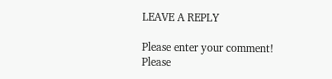LEAVE A REPLY

Please enter your comment!
Please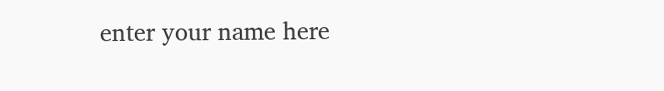enter your name here